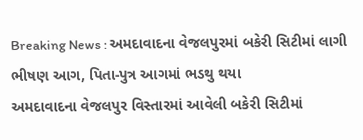Breaking News : અમદાવાદના વેજલપુરમાં બકેરી સિટીમાં લાગી ભીષણ આગ, પિતા-પુત્ર આગમાં ભડથુ થયા
અમદાવાદના વેજલપુર વિસ્તારમાં આવેલી બકેરી સિટીમાં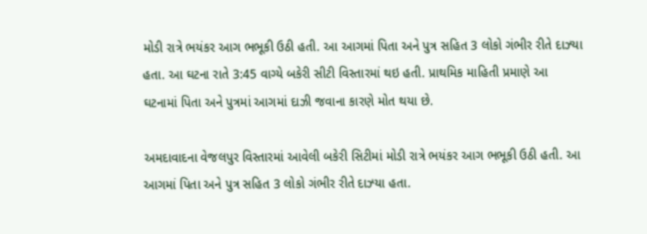મોડી રાત્રે ભયંકર આગ ભભૂકી ઉઠી હતી. આ આગમાં પિતા અને પુત્ર સહિત 3 લોકો ગંભીર રીતે દાઝ્યા હતા. આ ઘટના રાતે 3:45 વાગ્યે બકેરી સીટી વિસ્તારમાં થઇ હતી. પ્રાથમિક માહિતી પ્રમાણે આ ઘટનામાં પિતા અને પુત્રમાં આગમાં દાઝી જવાના કારણે મોત થયા છે.

અમદાવાદના વેજલપુર વિસ્તારમાં આવેલી બકેરી સિટીમાં મોડી રાત્રે ભયંકર આગ ભભૂકી ઉઠી હતી. આ આગમાં પિતા અને પુત્ર સહિત 3 લોકો ગંભીર રીતે દાઝ્યા હતા.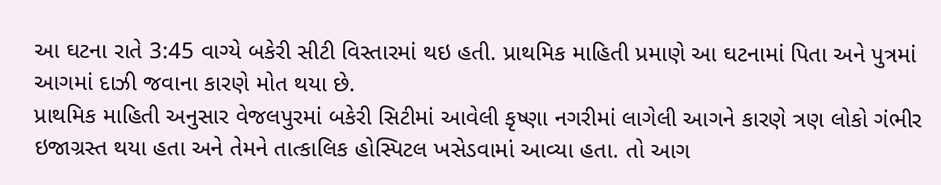આ ઘટના રાતે 3:45 વાગ્યે બકેરી સીટી વિસ્તારમાં થઇ હતી. પ્રાથમિક માહિતી પ્રમાણે આ ઘટનામાં પિતા અને પુત્રમાં આગમાં દાઝી જવાના કારણે મોત થયા છે.
પ્રાથમિક માહિતી અનુસાર વેજલપુરમાં બકેરી સિટીમાં આવેલી કૃષ્ણા નગરીમાં લાગેલી આગને કારણે ત્રણ લોકો ગંભીર ઇજાગ્રસ્ત થયા હતા અને તેમને તાત્કાલિક હોસ્પિટલ ખસેડવામાં આવ્યા હતા. તો આગ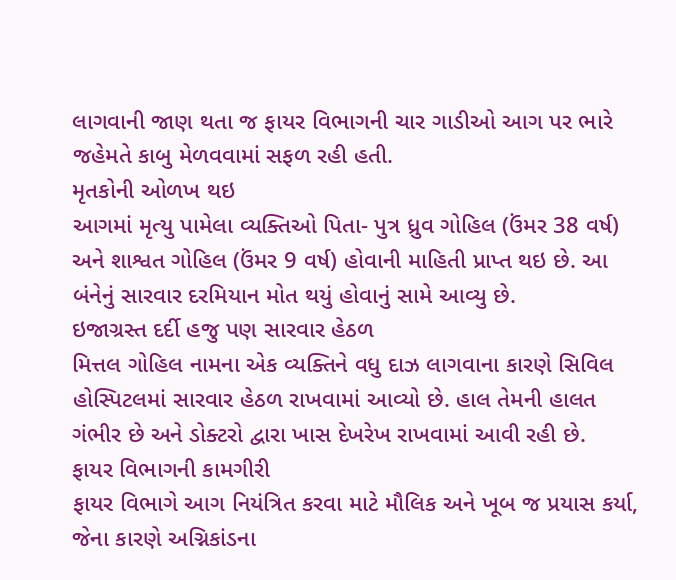લાગવાની જાણ થતા જ ફાયર વિભાગની ચાર ગાડીઓ આગ પર ભારે જહેમતે કાબુ મેળવવામાં સફળ રહી હતી.
મૃતકોની ઓળખ થઇ
આગમાં મૃત્યુ પામેલા વ્યક્તિઓ પિતા- પુત્ર ધ્રુવ ગોહિલ (ઉંમર 38 વર્ષ) અને શાશ્વત ગોહિલ (ઉંમર 9 વર્ષ) હોવાની માહિતી પ્રાપ્ત થઇ છે. આ બંનેનું સારવાર દરમિયાન મોત થયું હોવાનું સામે આવ્યુ છે.
ઇજાગ્રસ્ત દર્દી હજુ પણ સારવાર હેઠળ
મિત્તલ ગોહિલ નામના એક વ્યક્તિને વધુ દાઝ લાગવાના કારણે સિવિલ હોસ્પિટલમાં સારવાર હેઠળ રાખવામાં આવ્યો છે. હાલ તેમની હાલત ગંભીર છે અને ડોક્ટરો દ્વારા ખાસ દેખરેખ રાખવામાં આવી રહી છે.
ફાયર વિભાગની કામગીરી
ફાયર વિભાગે આગ નિયંત્રિત કરવા માટે મૌલિક અને ખૂબ જ પ્રયાસ કર્યા, જેના કારણે અગ્નિકાંડના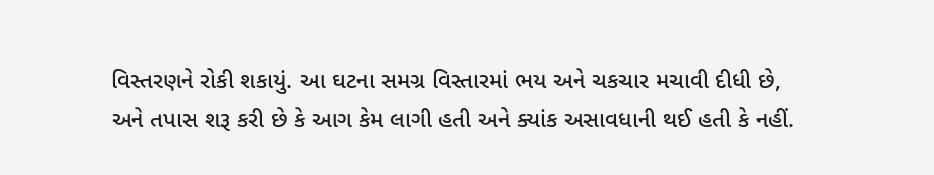વિસ્તરણને રોકી શકાયું. આ ઘટના સમગ્ર વિસ્તારમાં ભય અને ચકચાર મચાવી દીધી છે, અને તપાસ શરૂ કરી છે કે આગ કેમ લાગી હતી અને ક્યાંક અસાવધાની થઈ હતી કે નહીં.